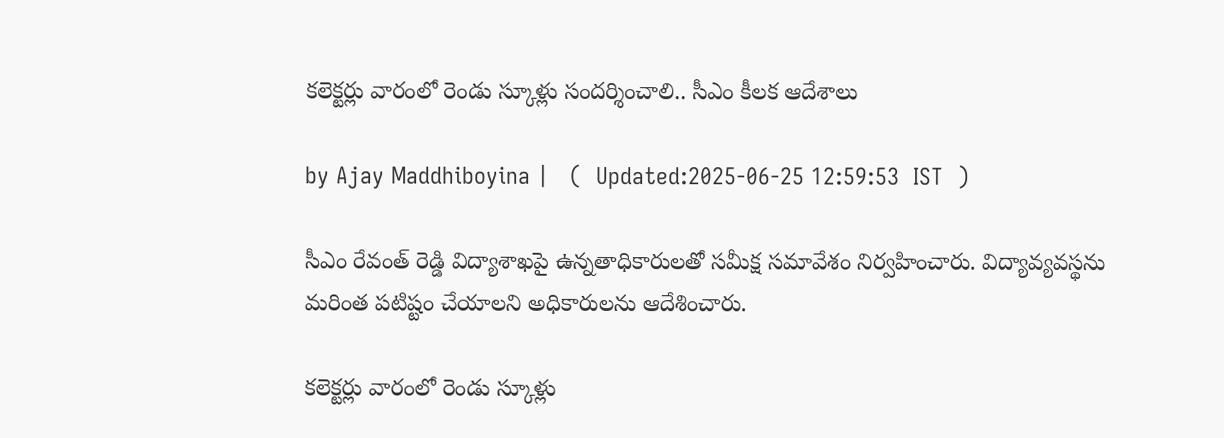కలెక్టర్లు వారంలో రెండు స్కూళ్లు సందర్శించాలి.. సీఎం కీల‌క ఆదేశాలు

by Ajay Maddhiboyina |   (  Updated:2025-06-25 12:59:53  IST  )

సీఎం రేవంత్ రెడ్డి విద్యాశాఖ‌పై ఉన్న‌తాధికారుల‌తో సమీక్ష స‌మావేశం నిర్వ‌హించారు. విద్యావ్య‌వ‌స్థ‌ను మ‌రింత ప‌టిష్టం చేయాల‌ని అధికారుల‌ను ఆదేశించారు.

కలెక్టర్లు వారంలో రెండు స్కూళ్లు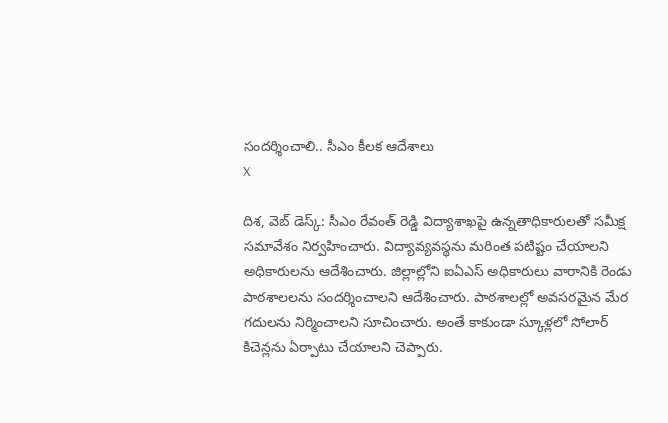సందర్శించాలి.. సీఎం కీల‌క ఆదేశాలు
X

దిశ‌, వెబ్ డెస్క్: సీఎం రేవంత్ రెడ్డి విద్యాశాఖ‌పై ఉన్న‌తాధికారుల‌తో సమీక్ష స‌మావేశం నిర్వ‌హించారు. విద్యావ్య‌వ‌స్థ‌ను మ‌రింత ప‌టిష్టం చేయాల‌ని అధికారుల‌ను ఆదేశించారు. జిల్లాల్లోని ఐఏఎస్ అధికారులు వారానికి రెండు పాఠ‌శాల‌లను సంద‌ర్శించాల‌ని ఆదేశించారు. పాఠ‌శాల‌ల్లో అవ‌స‌ర‌మైన మేర గ‌దుల‌ను నిర్మించాల‌ని సూచించారు. అంతే కాకుండా స్కూళ్ల‌లో సోలార్ కిచెన్ల‌ను ఏర్పాటు చేయాల‌ని చెప్పారు.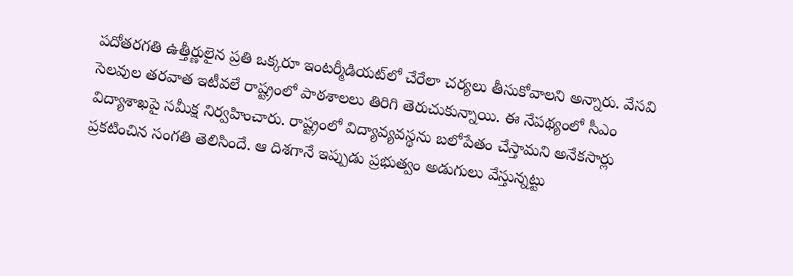ప‌దోత‌ర‌గ‌తి ఉత్తీర్ణులైన ప్ర‌తి ఒక్క‌రూ ఇంట‌ర్మీడియ‌ట్‌లో చేరేలా చర్యలు తీసుకోవాలని అన్నారు. వేసవి సెలవుల తరవాత ఇటీవలే రాష్ట్రంలో పాఠశాలలు తిరిగి తెరుచుకున్నాయి. ఈ నేపథ్యంలో సీఎం విద్యాశాఖపై సమీక్ష నిర్వహించారు. రాష్ట్రంలో విద్యావ్యవస్థను బలోపేతం చేస్తామని అనేకసార్లు ప్రకటించిన సంగతి తెలిసిందే. ఆ దిశగానే ఇప్పుడు ప్రభుత్వం అడుగులు వేస్తున్నట్టు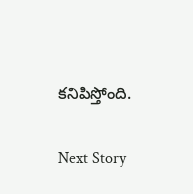కనిపిస్తోంది.

Next Story